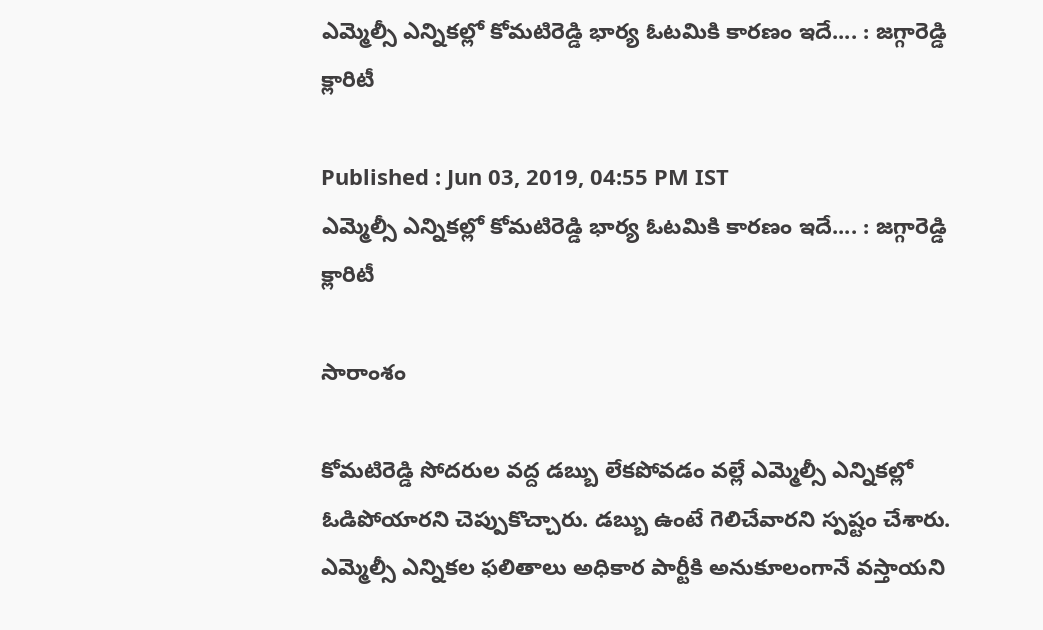ఎమ్మెల్సీ ఎన్నికల్లో కోమటిరెడ్డి భార్య ఓటమికి కారణం ఇదే.... : జగ్గారెడ్డి క్లారిటీ

Published : Jun 03, 2019, 04:55 PM IST
ఎమ్మెల్సీ ఎన్నికల్లో కోమటిరెడ్డి భార్య ఓటమికి కారణం ఇదే.... : జగ్గారెడ్డి  క్లారిటీ

సారాంశం

కోమటిరెడ్డి సోదరుల వద్ద డబ్బు లేకపోవడం వల్లే ఎమ్మెల్సీ ఎన్నికల్లో ఓడిపోయారని చెప్పుకొచ్చారు. డబ్బు ఉంటే గెలిచేవారని స్పష్టం చేశారు. ఎమ్మెల్సీ ఎన్నికల ఫలితాలు అధికార పార్టీకి అనుకూలంగానే వస్తాయని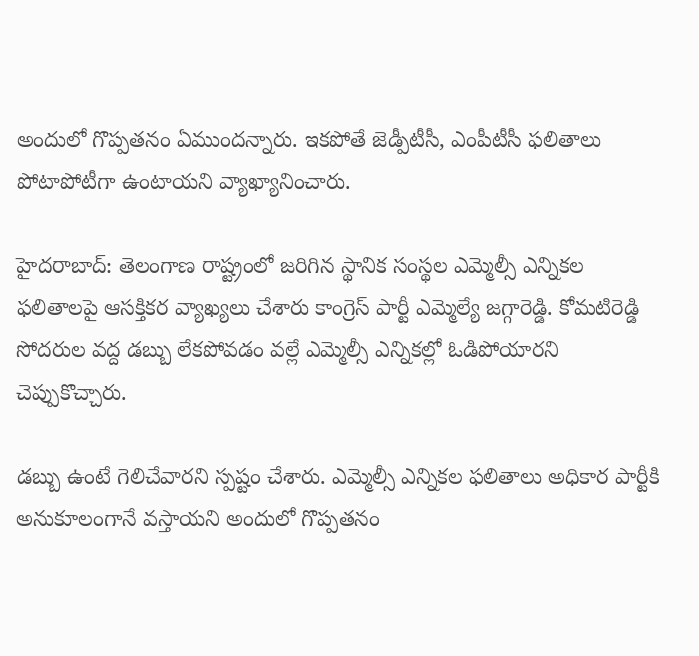అందులో గొప్పతనం ఏముందన్నారు. ఇకపోతే జెడ్పీటీసీ, ఎంపీటీసీ ఫలితాలు పోటాపోటీగా ఉంటాయని వ్యాఖ్యానించారు.

హైదరాబాద్: తెలంగాణ రాష్ట్రంలో జరిగిన స్థానిక సంస్థల ఎమ్మెల్సీ ఎన్నికల ఫలితాలపై ఆసక్తికర వ్యాఖ్యలు చేశారు కాంగ్రెస్ పార్టీ ఎమ్మెల్యే జగ్గారెడ్డి. కోమటిరెడ్డి సోదరుల వద్ద డబ్బు లేకపోవడం వల్లే ఎమ్మెల్సీ ఎన్నికల్లో ఓడిపోయారని చెప్పుకొచ్చారు.

డబ్బు ఉంటే గెలిచేవారని స్పష్టం చేశారు. ఎమ్మెల్సీ ఎన్నికల ఫలితాలు అధికార పార్టీకి అనుకూలంగానే వస్తాయని అందులో గొప్పతనం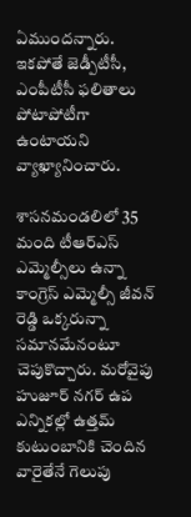ఏముందన్నారు. ఇకపోతే జెడ్పీటీసీ, ఎంపీటీసీ ఫలితాలు పోటాపోటీగా ఉంటాయని వ్యాఖ్యానించారు.

శాసనమండలిలో 35 మంది టీఆర్ఎస్ ఎమ్మెల్సీలు ఉన్నా కాంగ్రెస్ ఎమ్మెల్సీ జీవన్ రెడ్డి ఒక్కరున్నా సమానమేనంటూ చెపుకొచ్చారు. మరోవైపు హుజూర్ నగర్ ఉప ఎన్నికల్లో ఉత్తమ్ కుటుంబానికి చెందిన వారైతేనే గెలుపు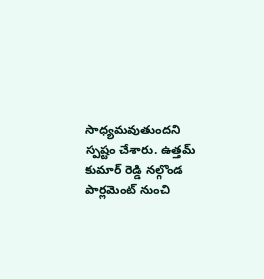సాధ్యమవుతుందని స్పష్టం చేశారు. ఉత్తమ్ కుమార్ రెడ్డి నల్గొండ పార్లమెంట్ నుంచి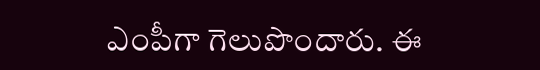ఎంపీగా గెలుపొందారు. ఈ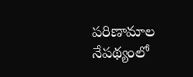పరిణామాల నేపథ్యంలో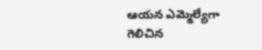ఆయన ఎమ్మెల్యేగా గెలిచిన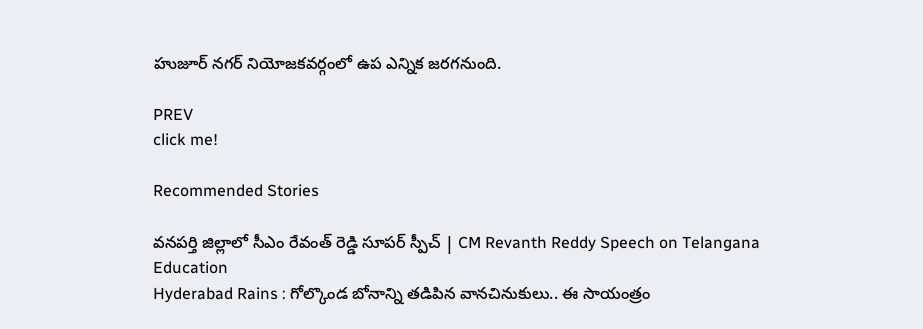హుజూర్ నగర్ నియోజకవర్గంలో ఉప ఎన్నిక జరగనుంది.

PREV
click me!

Recommended Stories

వనపర్తి జిల్లాలో సీఎం రేవంత్ రెడ్డి సూపర్ స్పీచ్ | CM Revanth Reddy Speech on Telangana Education
Hyderabad Rains : గోల్కొండ బోనాన్ని తడిపిన వానచినుకులు.. ఈ సాయంత్రం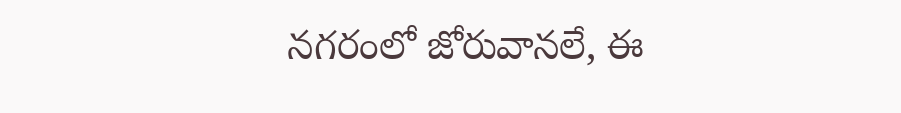నగరంలో జోరువానలే, ఈ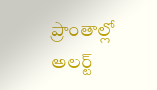ప్రాంతాల్లో అలర్ట్